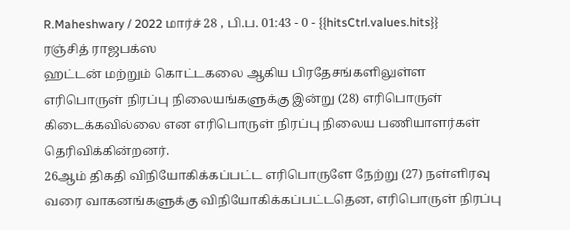R.Maheshwary / 2022 மார்ச் 28 , பி.ப. 01:43 - 0 - {{hitsCtrl.values.hits}}
ரஞ்சித் ராஜபக்ஸ
ஹட்டன் மற்றும் கொட்டகலை ஆகிய பிரதேசங்களிலுள்ள எரிபொருள் நிரப்பு நிலையங்களுக்கு இன்று (28) எரிபொருள் கிடைக்கவில்லை என எரிபொருள் நிரப்பு நிலைய பணியாளர்கள் தெரிவிக்கின்றனர்.
26ஆம் திகதி விநியோகிக்கப்பட்ட எரிபொருளே நேற்று (27) நள்ளிரவு வரை வாகனங்களுக்கு விநியோகிக்கப்பட்டதென, எரிபொருள் நிரப்பு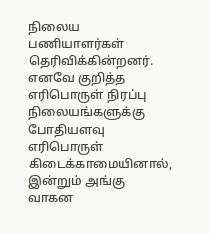நிலைய பணியாளர்கள் தெரிவிக்கின்றனர்.
எனவே குறித்த எரிபொருள் நிரப்பு நிலையங்களுக்கு போதியளவு எரிபொருள் கிடைக்காமையினால், இன்றும் அங்கு வாகன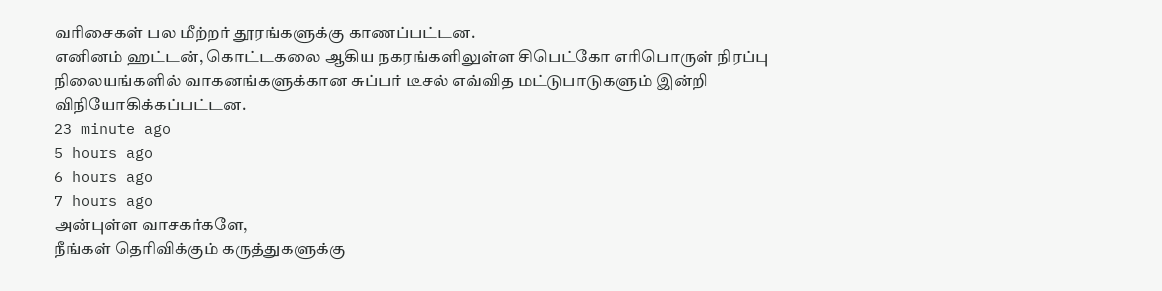வரிசைகள் பல மீற்றர் தூரங்களுக்கு காணப்பட்டன.
எனினம் ஹட்டன், கொட்டகலை ஆகிய நகரங்களிலுள்ள சிபெட்கோ எரிபொருள் நிரப்பு நிலையங்களில் வாகனங்களுக்கான சுப்பர் டீசல் எவ்வித மட்டுபாடுகளும் இன்றி விநியோகிக்கப்பட்டன.
23 minute ago
5 hours ago
6 hours ago
7 hours ago
அன்புள்ள வாசகர்களே,
நீங்கள் தெரிவிக்கும் கருத்துகளுக்கு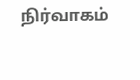நிர்வாகம்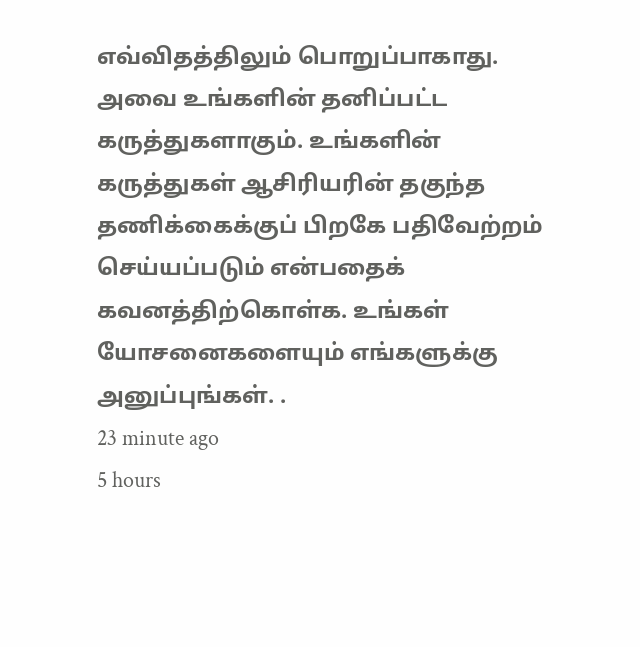எவ்விதத்திலும் பொறுப்பாகாது. அவை உங்களின் தனிப்பட்ட கருத்துகளாகும். உங்களின் கருத்துகள் ஆசிரியரின் தகுந்த தணிக்கைக்குப் பிறகே பதிவேற்றம் செய்யப்படும் என்பதைக் கவனத்திற்கொள்க. உங்கள் யோசனைகளையும் எங்களுக்கு அனுப்புங்கள். .
23 minute ago
5 hours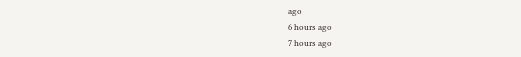ago
6 hours ago
7 hours ago